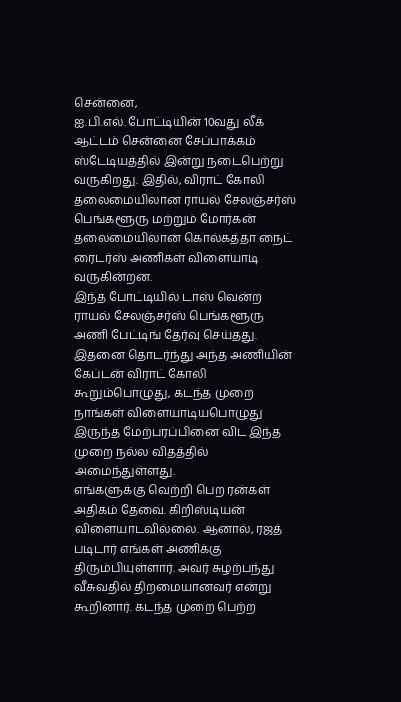சென்னை,
ஐ.பி.எல். போட்டியின் 10வது லீக் ஆட்டம் சென்னை சேப்பாக்கம் ஸ்டேடியத்தில் இன்று நடைபெற்று வருகிறது. இதில், விராட் கோலி தலைமையிலான ராயல் சேலஞ்சர்ஸ் பெங்களூரு மற்றும் மோர்கன் தலைமையிலான கொல்கத்தா நைட் ரைடர்ஸ் அணிகள் விளையாடி வருகின்றன.
இந்த போட்டியில் டாஸ் வென்ற ராயல் சேலஞ்சர்ஸ் பெங்களூரு அணி பேட்டிங் தேர்வு செய்தது. இதனை தொடர்ந்து அந்த அணியின் கேப்டன் விராட் கோலி கூறும்பொழுது, கடந்த முறை நாங்கள் விளையாடியபொழுது இருந்த மேற்பரப்பினை விட இந்த முறை நல்ல விதத்தில் அமைந்துள்ளது.
எங்களுக்கு வெற்றி பெற ரன்கள் அதிகம் தேவை. கிறிஸ்டியன் விளையாடவில்லை. ஆனால், ரஜத் படிடார் எங்கள் அணிக்கு திரும்பியுள்ளார். அவர் சுழற்பந்து வீசுவதில் திறமையானவர் என்று கூறினார். கடந்த முறை பெற்ற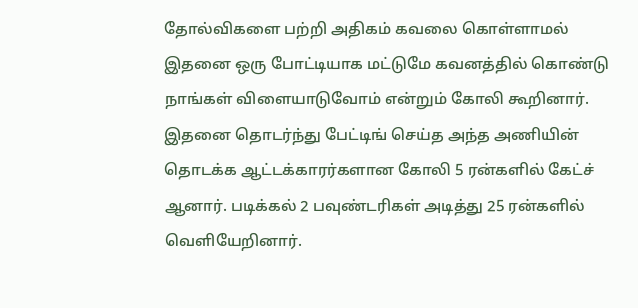தோல்விகளை பற்றி அதிகம் கவலை கொள்ளாமல் இதனை ஒரு போட்டியாக மட்டுமே கவனத்தில் கொண்டு நாங்கள் விளையாடுவோம் என்றும் கோலி கூறினார்.
இதனை தொடர்ந்து பேட்டிங் செய்த அந்த அணியின் தொடக்க ஆட்டக்காரர்களான கோலி 5 ரன்களில் கேட்ச் ஆனார். படிக்கல் 2 பவுண்டரிகள் அடித்து 25 ரன்களில் வெளியேறினார்.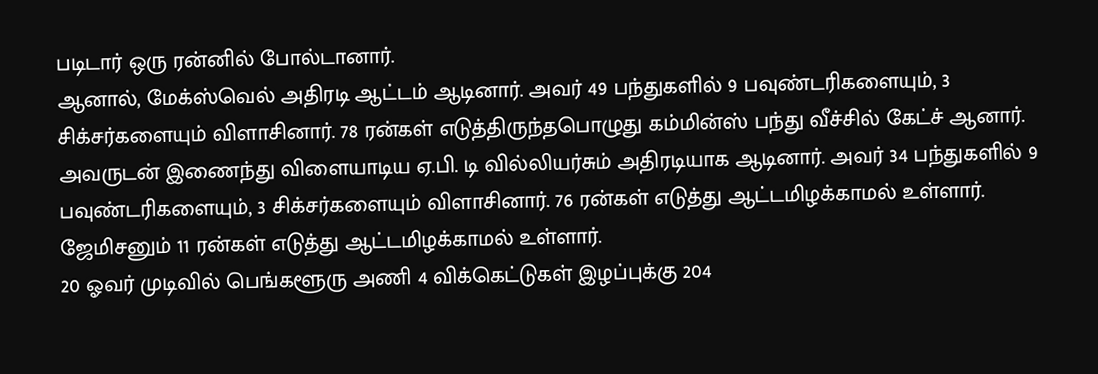படிடார் ஒரு ரன்னில் போல்டானார்.
ஆனால், மேக்ஸ்வெல் அதிரடி ஆட்டம் ஆடினார். அவர் 49 பந்துகளில் 9 பவுண்டரிகளையும், 3 சிக்சர்களையும் விளாசினார். 78 ரன்கள் எடுத்திருந்தபொழுது கம்மின்ஸ் பந்து வீச்சில் கேட்ச் ஆனார்.
அவருடன் இணைந்து விளையாடிய ஏ.பி. டி வில்லியர்சும் அதிரடியாக ஆடினார். அவர் 34 பந்துகளில் 9 பவுண்டரிகளையும், 3 சிக்சர்களையும் விளாசினார். 76 ரன்கள் எடுத்து ஆட்டமிழக்காமல் உள்ளார். ஜேமிசனும் 11 ரன்கள் எடுத்து ஆட்டமிழக்காமல் உள்ளார்.
20 ஓவர் முடிவில் பெங்களூரு அணி 4 விக்கெட்டுகள் இழப்புக்கு 204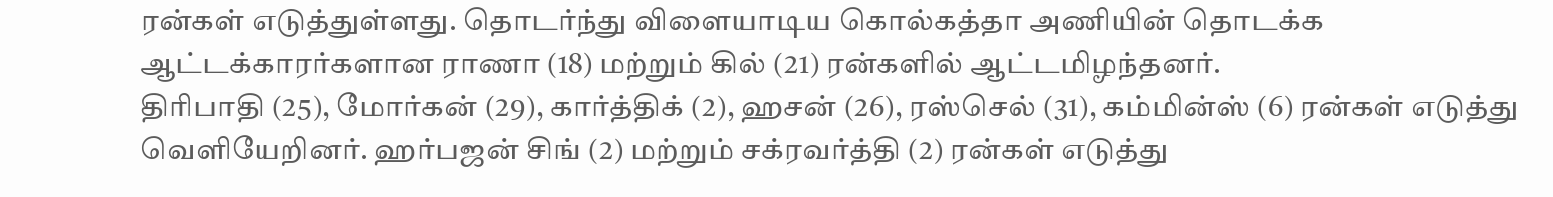ரன்கள் எடுத்துள்ளது. தொடர்ந்து விளையாடிய கொல்கத்தா அணியின் தொடக்க ஆட்டக்காரர்களான ராணா (18) மற்றும் கில் (21) ரன்களில் ஆட்டமிழந்தனர்.
திரிபாதி (25), மோர்கன் (29), கார்த்திக் (2), ஹசன் (26), ரஸ்செல் (31), கம்மின்ஸ் (6) ரன்கள் எடுத்து வெளியேறினர். ஹர்பஜன் சிங் (2) மற்றும் சக்ரவர்த்தி (2) ரன்கள் எடுத்து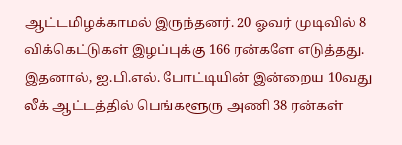ஆட்டமிழக்காமல் இருந்தனர். 20 ஓவர் முடிவில் 8 விக்கெட்டுகள் இழப்புக்கு 166 ரன்களே எடுத்தது.
இதனால், ஐ.பி.எல். போட்டியின் இன்றைய 10வது லீக் ஆட்டத்தில் பெங்களூரு அணி 38 ரன்கள்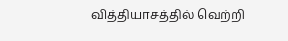வித்தியாசத்தில் வெற்றி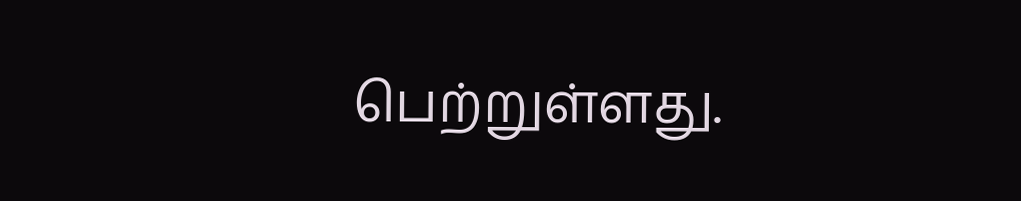பெற்றுள்ளது.